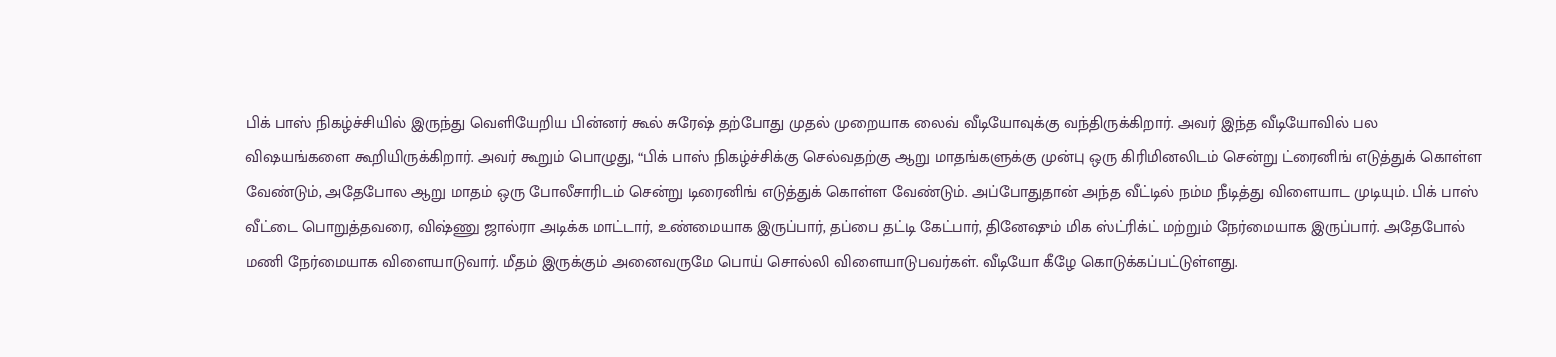பிக் பாஸ் நிகழ்ச்சியில் இருந்து வெளியேறிய பின்னர் கூல் சுரேஷ் தற்போது முதல் முறையாக லைவ் வீடியோவுக்கு வந்திருக்கிறார். அவர் இந்த வீடியோவில் பல விஷயங்களை கூறியிருக்கிறார். அவர் கூறும் பொழுது, “பிக் பாஸ் நிகழ்ச்சிக்கு செல்வதற்கு ஆறு மாதங்களுக்கு முன்பு ஒரு கிரிமினலிடம் சென்று ட்ரைனிங் எடுத்துக் கொள்ள வேண்டும், அதேபோல ஆறு மாதம் ஒரு போலீசாரிடம் சென்று டிரைனிங் எடுத்துக் கொள்ள வேண்டும். அப்போதுதான் அந்த வீட்டில் நம்ம நீடித்து விளையாட முடியும். பிக் பாஸ் வீட்டை பொறுத்தவரை, விஷ்ணு ஜால்ரா அடிக்க மாட்டார், உண்மையாக இருப்பார், தப்பை தட்டி கேட்பார், தினேஷும் மிக ஸ்ட்ரிக்ட் மற்றும் நேர்மையாக இருப்பார். அதேபோல் மணி நேர்மையாக விளையாடுவார். மீதம் இருக்கும் அனைவருமே பொய் சொல்லி விளையாடுபவர்கள். வீடியோ கீழே கொடுக்கப்பட்டுள்ளது.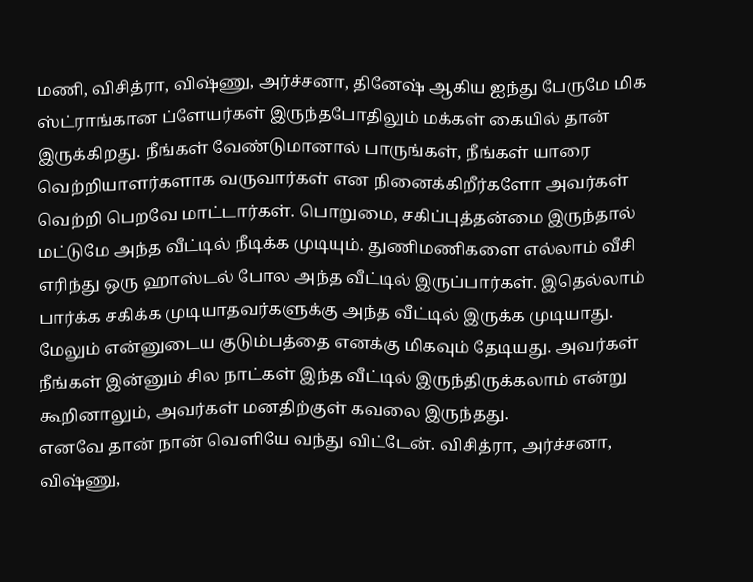மணி, விசித்ரா, விஷ்ணு, அர்ச்சனா, தினேஷ் ஆகிய ஐந்து பேருமே மிக ஸ்ட்ராங்கான ப்ளேயர்கள் இருந்தபோதிலும் மக்கள் கையில் தான் இருக்கிறது. நீங்கள் வேண்டுமானால் பாருங்கள், நீங்கள் யாரை வெற்றியாளர்களாக வருவார்கள் என நினைக்கிறீர்களோ அவர்கள் வெற்றி பெறவே மாட்டார்கள். பொறுமை, சகிப்புத்தன்மை இருந்தால் மட்டுமே அந்த வீட்டில் நீடிக்க முடியும். துணிமணிகளை எல்லாம் வீசி எரிந்து ஒரு ஹாஸ்டல் போல அந்த வீட்டில் இருப்பார்கள். இதெல்லாம் பார்க்க சகிக்க முடியாதவர்களுக்கு அந்த வீட்டில் இருக்க முடியாது. மேலும் என்னுடைய குடும்பத்தை எனக்கு மிகவும் தேடியது. அவர்கள் நீங்கள் இன்னும் சில நாட்கள் இந்த வீட்டில் இருந்திருக்கலாம் என்று கூறினாலும், அவர்கள் மனதிற்குள் கவலை இருந்தது.
எனவே தான் நான் வெளியே வந்து விட்டேன். விசித்ரா, அர்ச்சனா, விஷ்ணு,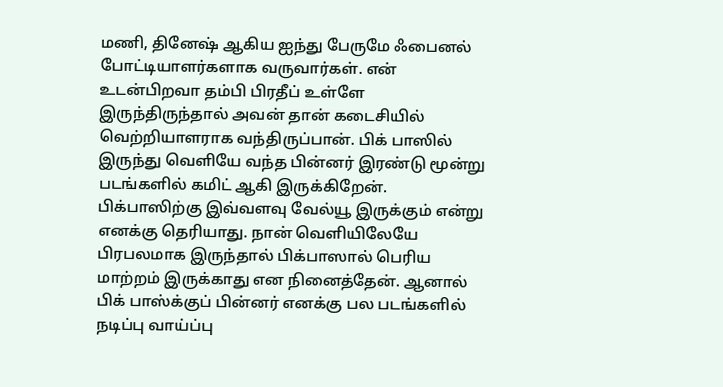மணி, தினேஷ் ஆகிய ஐந்து பேருமே ஃபைனல் போட்டியாளர்களாக வருவார்கள். என் உடன்பிறவா தம்பி பிரதீப் உள்ளே இருந்திருந்தால் அவன் தான் கடைசியில் வெற்றியாளராக வந்திருப்பான். பிக் பாஸில் இருந்து வெளியே வந்த பின்னர் இரண்டு மூன்று படங்களில் கமிட் ஆகி இருக்கிறேன். பிக்பாஸிற்கு இவ்வளவு வேல்யூ இருக்கும் என்று எனக்கு தெரியாது. நான் வெளியிலேயே பிரபலமாக இருந்தால் பிக்பாஸால் பெரிய மாற்றம் இருக்காது என நினைத்தேன். ஆனால் பிக் பாஸ்க்குப் பின்னர் எனக்கு பல படங்களில் நடிப்பு வாய்ப்பு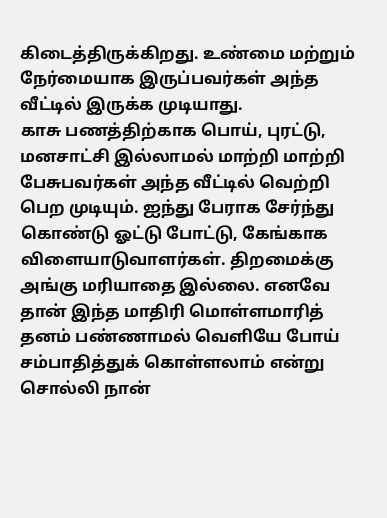கிடைத்திருக்கிறது. உண்மை மற்றும் நேர்மையாக இருப்பவர்கள் அந்த வீட்டில் இருக்க முடியாது.
காசு பணத்திற்காக பொய், புரட்டு, மனசாட்சி இல்லாமல் மாற்றி மாற்றி பேசுபவர்கள் அந்த வீட்டில் வெற்றி பெற முடியும். ஐந்து பேராக சேர்ந்து கொண்டு ஓட்டு போட்டு, கேங்காக விளையாடுவாளர்கள். திறமைக்கு அங்கு மரியாதை இல்லை. எனவே தான் இந்த மாதிரி மொள்ளமாரித் தனம் பண்ணாமல் வெளியே போய் சம்பாதித்துக் கொள்ளலாம் என்று சொல்லி நான்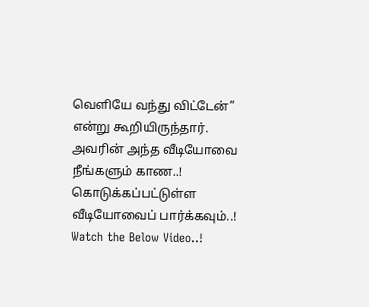வெளியே வந்து விட்டேன்” என்று கூறியிருந்தார். அவரின் அந்த வீடியோவை நீங்களும் காண..! கொடுக்கப்பட்டுள்ள வீடியோவைப் பார்க்கவும்..! Watch the Below Video..!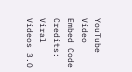YouTube Video Embed Code Credits: Viral Videos 3.O